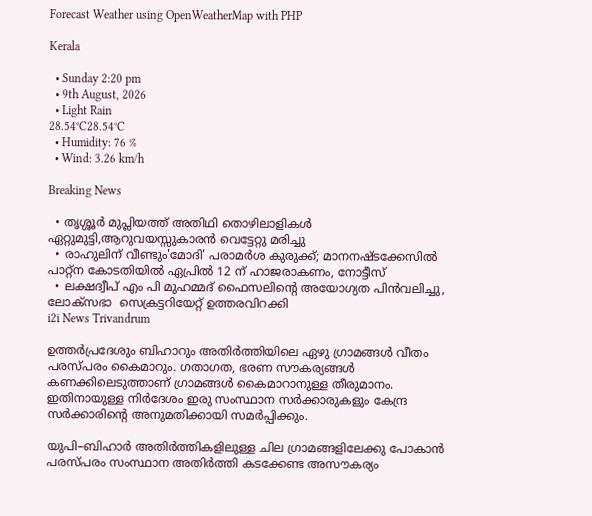Forecast Weather using OpenWeatherMap with PHP

Kerala

  • Sunday 2:20 pm
  • 9th August, 2026
  • Light Rain
28.54°C28.54°C
  • Humidity: 76 %
  • Wind: 3.26 km/h

Breaking News

  • തൃശ്ശൂർ മുപ്ലിയത്ത് അതിഥി തൊഴിലാളികൾ ഏറ്റുമുട്ടി,ആറുവയസ്സുകാരൻ വെട്ടേറ്റു മരിച്ചു
  • രാഹുലിന് വീണ്ടും'മോദി' പരാമര്‍ശ കുരുക്ക്; മാനനഷ്ടക്കേസിൽ പാറ്റ്ന കോടതിയിൽ ഏപ്രിൽ 12 ന് ഹാജരാകണം, നോട്ടീസ്
  • ലക്ഷദ്വീപ് എം പി മുഹമ്മദ് ഫൈസലിൻ്റെ അയോഗ്യത പിൻവലിച്ചു, ലോക്സഭാ  സെക്രട്ടറിയേറ്റ് ഉത്തരവിറക്കി
i2i News Trivandrum

ഉത്തർപ്രദേശും ബിഹാറും അതിർത്തിയിലെ ഏഴു ഗ്രാമങ്ങൾ വീതം പരസ്പരം കൈമാറും. ഗതാഗത, ഭരണ സൗകര്യങ്ങൾ കണക്കിലെടുത്താണ് ഗ്രാമങ്ങൾ കൈമാറാനുള്ള തീരുമാനം. ഇതിനായുള്ള നിർദേശം ഇരു സംസ്ഥാന സർക്കാരുകളും കേന്ദ്ര സർക്കാരിന്റെ അനുമതിക്കായി സമർപ്പിക്കും.

യുപി–ബിഹാർ അതിർത്തികളിലുള്ള ചില ഗ്രാമങ്ങളിലേക്കു പോകാൻ പരസ്പരം സംസ്ഥാന അതിർത്തി കടക്കേണ്ട അസൗകര്യം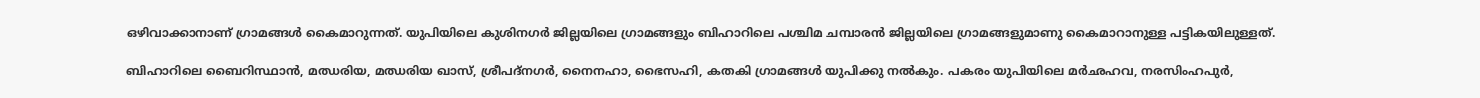ഒഴിവാക്കാനാണ് ഗ്രാമങ്ങൾ കൈമാറുന്നത്. യുപിയിലെ കുശിനഗർ ജില്ലയിലെ ഗ്രാമങ്ങളും ബിഹാറിലെ പശ്ചിമ ചമ്പാരൻ ജില്ലയിലെ ഗ്രാമങ്ങളുമാണു കൈമാറാനുള്ള പട്ടികയിലുള്ളത്.

ബിഹാറിലെ ബൈറിസ്ഥാൻ, മഝരിയ, മഝരിയ ഖാസ്, ശ്രീപദ്നഗർ, നൈനഹാ, ഭൈസഹി, കതകി ഗ്രാമങ്ങൾ യുപിക്കു നൽകും. പകരം യുപിയിലെ മർഛഹവ, നരസിംഹപുർ,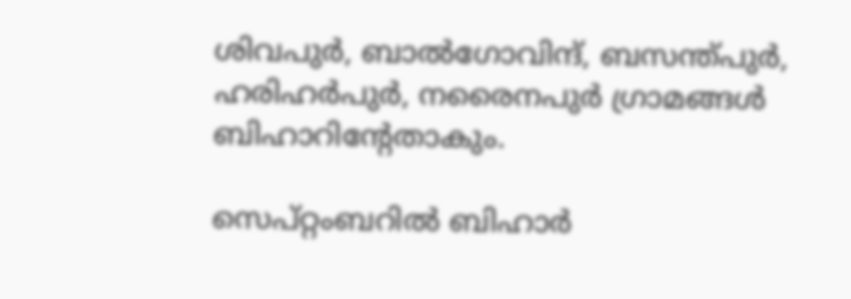ശിവപുർ, ബാൽഗോവിന്ദ്, ബസന്ത്പുർ, ഹരിഹർപുർ, നരൈനപുർ ഗ്രാമങ്ങൾ ബിഹാറിന്റേതാകും.

സെപ്റ്റംബറിൽ ബിഹാർ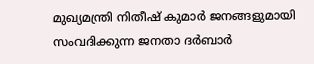മുഖ്യമന്ത്രി നിതീഷ് കുമാർ ജനങ്ങളുമായി സംവദിക്കുന്ന ജനതാ ദർബാർ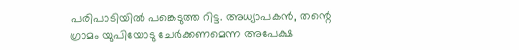പരിപാടിയിൽ പങ്കെടുത്ത റിട്ട. അധ്യാപകൻ, തന്റെ ഗ്രാമം യുപിയോടു ചേർക്കണമെന്ന അപേക്ഷ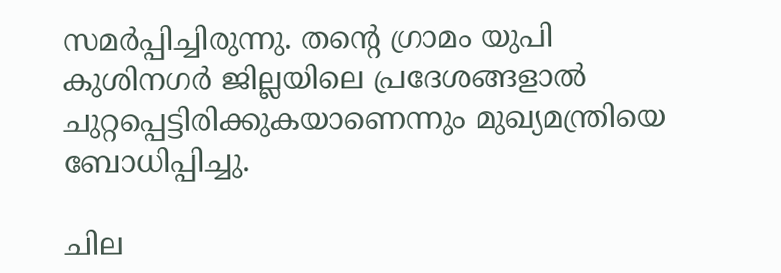സമർപ്പിച്ചിരുന്നു. തന്റെ ഗ്രാമം യുപി കുശിനഗർ ജില്ലയിലെ പ്രദേശങ്ങളാൽ ചുറ്റപ്പെട്ടിരിക്കുകയാണെന്നും മുഖ്യമന്ത്രിയെ ബോധിപ്പിച്ചു.

ചില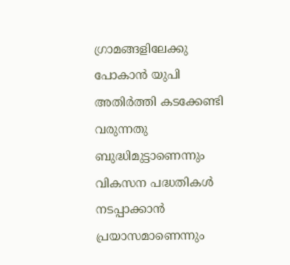ഗ്രാമങ്ങളിലേക്കു പോകാൻ യുപി അതിർത്തി കടക്കേണ്ടി വരുന്നതു ബുദ്ധിമുട്ടാണെന്നും വികസന പദ്ധതികൾ നടപ്പാക്കാൻ പ്രയാസമാണെന്നും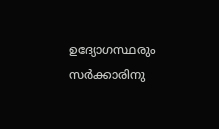ഉദ്യോഗസ്ഥരും സർക്കാരിനു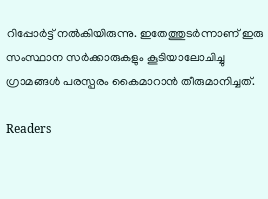റിപ്പോർട്ട് നൽകിയിരുന്നു. ഇതേത്തുടർന്നാണ് ഇരു സംസ്ഥാന സർക്കാരുകളും കൂടിയാലോചിച്ചു ഗ്രാമങ്ങൾ പരസ്പരം കൈമാറാൻ തീരുമാനിച്ചത്.

Readers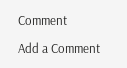Comment

Add a Comment